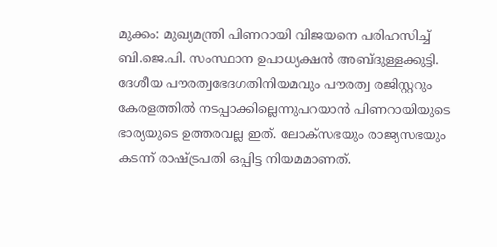മുക്കം: മുഖ്യമന്ത്രി പിണറായി വിജയനെ പരിഹസിച്ച് ബി.ജെ.പി. സംസ്ഥാന ഉപാധ്യക്ഷൻ അബ്ദുള്ളക്കുട്ടി. ദേശീയ പൗരത്വഭേദഗതിനിയമവും പൗരത്വ രജിസ്റ്ററും കേരളത്തിൽ നടപ്പാക്കില്ലെന്നുപറയാൻ പിണറായിയുടെ ഭാര്യയുടെ ഉത്തരവല്ല ഇത്. ലോക്സഭയും രാജ്യസഭയും കടന്ന് രാഷ്ട്രപതി ഒപ്പിട്ട നിയമമാണത്.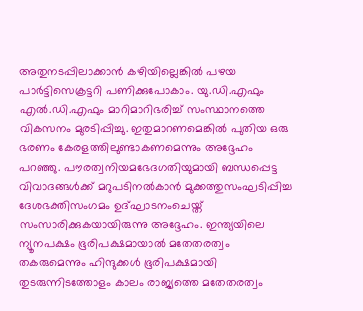അതുനടപ്പിലാക്കാൻ കഴിയില്ലെങ്കിൽ പഴയ പാർട്ടിസെക്രട്ടറി പണിക്കുപോകാം. യു.ഡി.എഫും എൽ.ഡി.എഫും മാറിമാറിഭരിച്ച് സംസ്ഥാനത്തെ വികസനം മുരടിപ്പിച്ചു. ഇതുമാറണമെങ്കിൽ പുതിയ ഒരു ഭരണം കേരളത്തിലുണ്ടാകണമെന്നും അദ്ദേഹം പറഞ്ഞു. പൗരത്വനിയമഭേദഗതിയുമായി ബന്ധപ്പെട്ട വിവാദങ്ങൾക്ക് മറുപടിനൽകാൻ മുക്കത്തുസംഘടിപ്പിച്ച ദേശഭക്തിസംഗമം ഉദ്ഘാടനംചെയ്ത് സംസാരിക്കുകയായിരുന്നു അദ്ദേഹം. ഇന്ത്യയിലെ ന്യൂനപക്ഷം ഭൂരിപക്ഷമായാൽ മതേതരത്വം തകരുമെന്നും ഹിന്ദുക്കൾ ഭൂരിപക്ഷമായി തുടരുന്നിടത്തോളം കാലം രാജ്യത്തെ മതേതരത്വം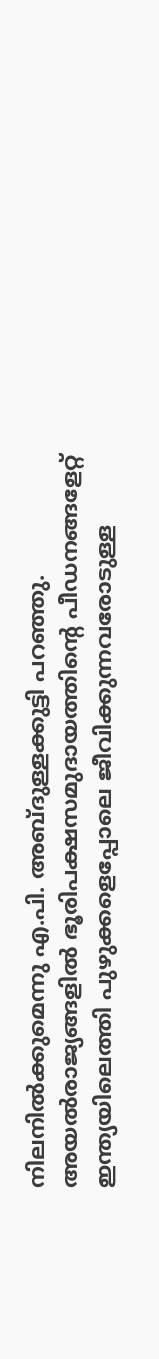നിലനിൽക്കുമെന്നു എ.പി. അബ്ദുള്ളക്കുട്ടി പറഞ്ഞു. അയൽരാജ്യങ്ങളിൽ ഭൂരിപക്ഷസമുദായത്തിന്റെ പീഡനങ്ങളേറ്റ് ഇന്ത്യയിലെത്തി പുഴുക്കളെപ്പോലെ ജീവിക്കുന്നവരോടുള്ള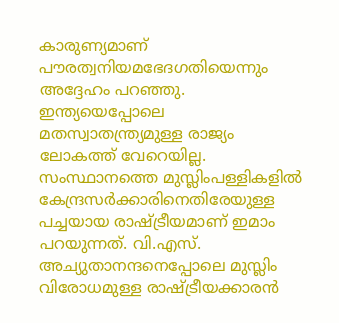കാരുണ്യമാണ് പൗരത്വനിയമഭേദഗതിയെന്നും അദ്ദേഹം പറഞ്ഞു. ഇന്ത്യയെപ്പോലെ മതസ്വാതന്ത്ര്യമുള്ള രാജ്യം ലോകത്ത് വേറെയില്ല. സംസ്ഥാനത്തെ മുസ്ലിംപള്ളികളിൽ കേന്ദ്രസർക്കാരിനെതിരേയുള്ള പച്ചയായ രാഷ്ട്രീയമാണ് ഇമാം പറയുന്നത്. വി.എസ്. അച്യുതാനന്ദനെപ്പോലെ മുസ്ലിം വിരോധമുള്ള രാഷ്ട്രീയക്കാരൻ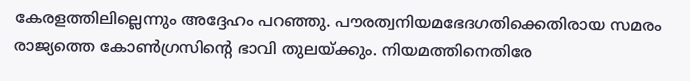കേരളത്തിലില്ലെന്നും അദ്ദേഹം പറഞ്ഞു. പൗരത്വനിയമഭേദഗതിക്കെതിരായ സമരം രാജ്യത്തെ കോൺഗ്രസിന്റെ ഭാവി തുലയ്ക്കും. നിയമത്തിനെതിരേ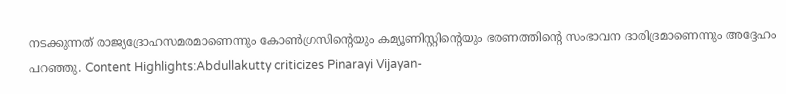നടക്കുന്നത് രാജ്യദ്രോഹസമരമാണെന്നും കോൺഗ്രസിന്റെയും കമ്യൂണിസ്റ്റിന്റെയും ഭരണത്തിന്റെ സംഭാവന ദാരിദ്രമാണെന്നും അദ്ദേഹം പറഞ്ഞു. Content Highlights:Abdullakutty criticizes Pinarayi Vijayan-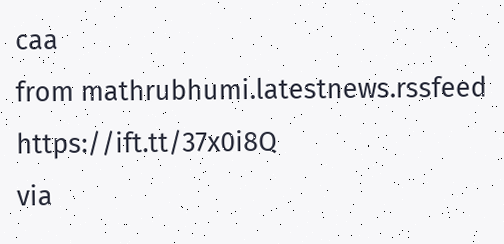caa
from mathrubhumi.latestnews.rssfeed https://ift.tt/37x0i8Q
via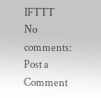IFTTT
No comments:
Post a Comment